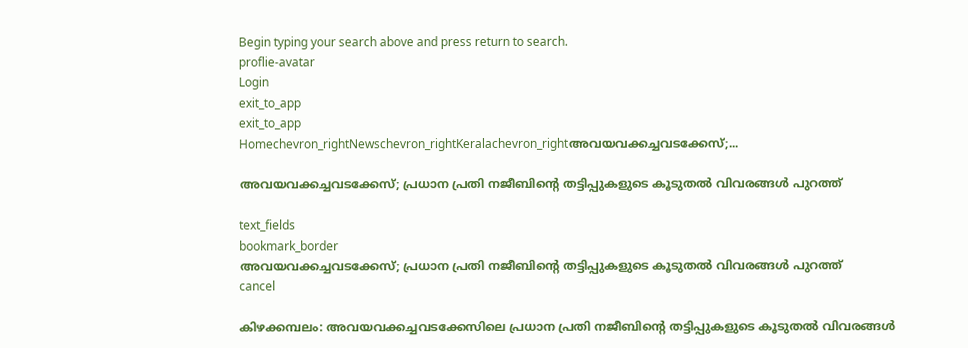Begin typing your search above and press return to search.
proflie-avatar
Login
exit_to_app
exit_to_app
Homechevron_rightNewschevron_rightKeralachevron_rightഅവയവക്കച്ചവടക്കേസ്;...

അവയവക്കച്ചവടക്കേസ്; പ്രധാന പ്രതി നജീബിന്റെ തട്ടിപ്പുകളുടെ കൂടുതൽ വിവരങ്ങൾ പുറത്ത്

text_fields
bookmark_border
അവയവക്കച്ചവടക്കേസ്; പ്രധാന പ്രതി നജീബിന്റെ തട്ടിപ്പുകളുടെ കൂടുതൽ വിവരങ്ങൾ പുറത്ത്
cancel

കിഴക്കമ്പലം: അവയവക്കച്ചവടക്കേസിലെ പ്രധാന പ്രതി നജീബിന്റെ തട്ടിപ്പുകളുടെ കൂടുതൽ വിവരങ്ങൾ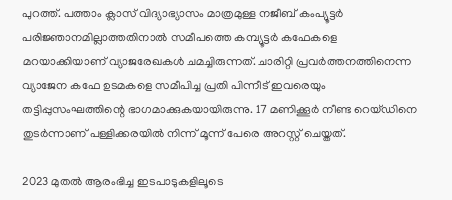പുറത്ത്. പത്താം ക്ലാസ് വിദ്യാഭ്യാസം മാത്രമുള്ള നജീബ് കംപ്യൂട്ടർ പരിജ്ഞാനമില്ലാത്തതിനാൽ സമീപത്തെ കമ്പ്യൂട്ടർ കഫേകളെ മറയാക്കിയാണ് വ്യാജരേഖകൾ ചമച്ചിരുന്നത്. ചാരിറ്റി പ്രവർത്തനത്തിനെന്ന വ്യാജേന കഫേ ഉടമകളെ സമീപിച്ച പ്രതി പിന്നീട് ഇവരെയും തട്ടിപ്പുസംഘത്തിന്റെ ഭാഗമാക്കുകയായിരുന്നു. 17 മണിക്കൂർ നീണ്ട റെയ്ഡിനെ തുടർന്നാണ് പള്ളിക്കരയിൽ നിന്ന് മൂന്ന് പേരെ അറസ്റ്റ് ചെയ്തത്.

2023 മുതൽ ആരംഭിച്ച ഇടപാടുകളിലൂടെ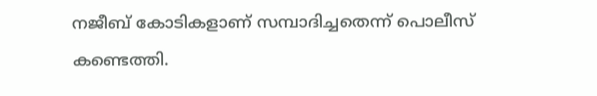നജീബ് കോടികളാണ് സമ്പാദിച്ചതെന്ന് പൊലീസ് കണ്ടെത്തി.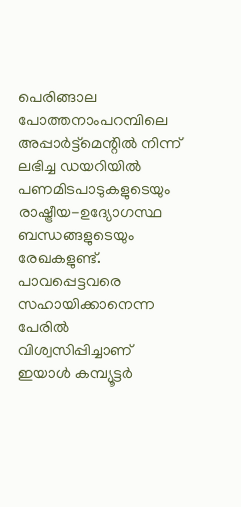പെരിങ്ങാല പോത്തനാംപറമ്പിലെ അപ്പാർട്ട്മെന്റിൽ നിന്ന് ലഭിച്ച ഡയറിയിൽ പണമിടപാടുകളുടെയും രാഷ്ട്രീയ-ഉദ്യോഗസ്ഥ ബന്ധങ്ങളുടെയും രേഖകളുണ്ട്. പാവപ്പെട്ടവരെ സഹായിക്കാനെന്ന പേരിൽ വിശ്വസിപ്പിച്ചാണ് ഇയാൾ കമ്പ്യൂട്ടർ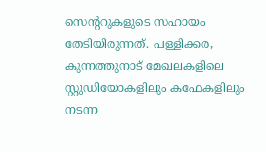സെന്ററുകളുടെ സഹായം തേടിയിരുന്നത്. പള്ളിക്കര, കുന്നത്തുനാട് മേഖലകളിലെ സ്റ്റുഡിയോകളിലും കഫേകളിലും നടന്ന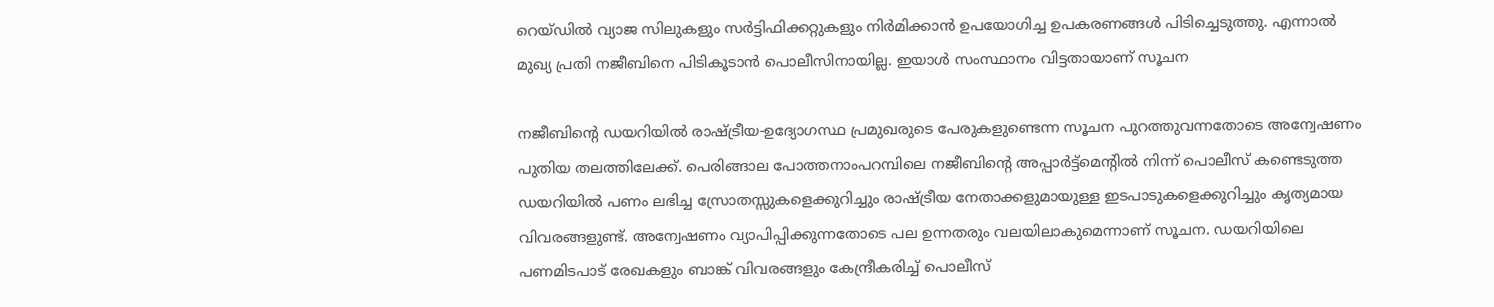റെയ്ഡിൽ വ്യാജ സിലുകളും സർട്ടിഫിക്കറ്റുകളും നിർമിക്കാൻ ഉപയോഗിച്ച ഉപകരണങ്ങൾ പിടിച്ചെടുത്തു. എന്നാൽ മുഖ്യ പ്രതി നജീബിനെ പിടികൂടാൻ പൊലീസിനായില്ല. ഇയാൾ സംസ്ഥാനം വിട്ടതായാണ് സൂചന

നജീബിന്റെ ഡയറിയിൽ രാഷ്ട്രീയ-ഉദ്യോഗസ്ഥ പ്രമുഖരുടെ പേരുകളുണ്ടെന്ന സൂചന പുറത്തുവന്നതോടെ അന്വേഷണം പുതിയ തലത്തിലേക്ക്. പെരിങ്ങാല പോത്തനാംപറമ്പിലെ നജീബിന്റെ അപ്പാർട്ട്മെന്റിൽ നിന്ന് പൊലീസ് കണ്ടെടുത്ത ഡയറിയിൽ പണം ലഭിച്ച സ്രോതസ്സുകളെക്കുറിച്ചും രാഷ്ട്രീയ നേതാക്കളുമായുള്ള ഇടപാടുകളെക്കുറിച്ചും കൃത്യമായ വിവരങ്ങളുണ്ട്. അന്വേഷണം വ്യാപിപ്പിക്കുന്നതോടെ പല ഉന്നതരും വലയിലാകുമെന്നാണ് സൂചന. ഡയറിയിലെ പണമിടപാട് രേഖകളും ബാങ്ക് വിവരങ്ങളും കേന്ദ്രീകരിച്ച് പൊലീസ്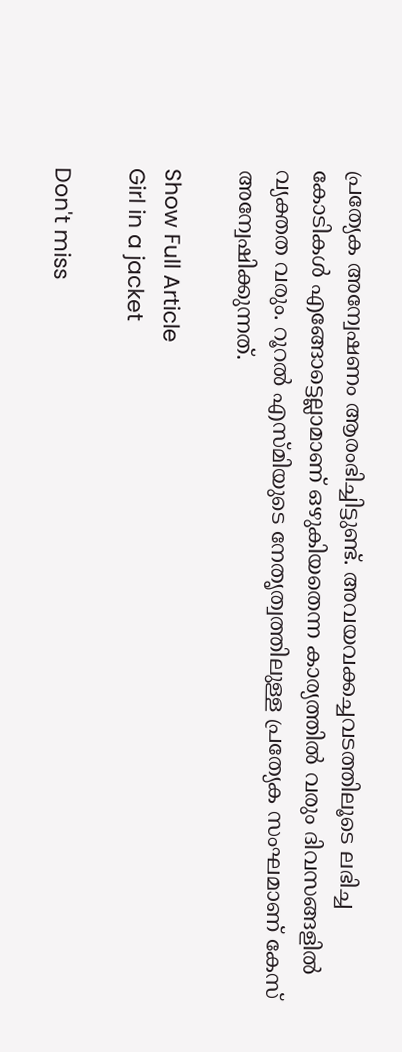പ്രത്യേക അന്വേഷണം ആരംഭിച്ചിട്ടുണ്ട്. അവയവക്കച്ചവടത്തിലൂടെ ലഭിച്ച കോടികൾ എങ്ങോട്ടെല്ലാമാണ് ഒഴുകിയതെന്ന കാര്യത്തിൽ വരും ദിവസങ്ങളിൽ വ്യക്തത വരും. റൂറൽ എസ്മിയുടെ നേതൃത്വത്തിലുള്ള പ്രത്യേക സംഘമാണ് കേസ് അന്വേഷിക്കുന്നത്.

Show Full Article
Girl in a jacket

Don't miss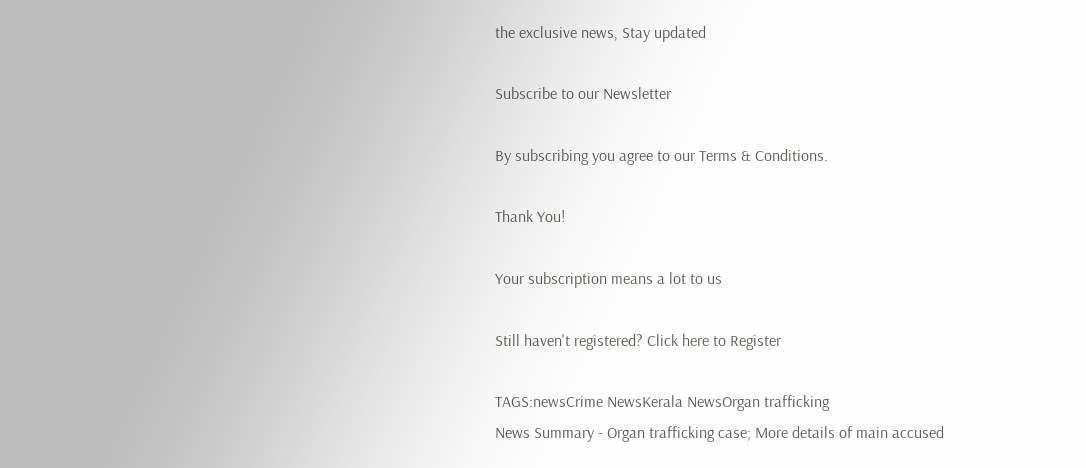the exclusive news, Stay updated

Subscribe to our Newsletter

By subscribing you agree to our Terms & Conditions.

Thank You!

Your subscription means a lot to us

Still haven't registered? Click here to Register

TAGS:newsCrime NewsKerala NewsOrgan trafficking
News Summary - Organ trafficking case; More details of main accused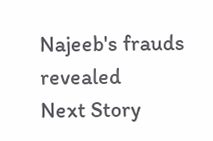Najeeb's frauds revealed
Next Story